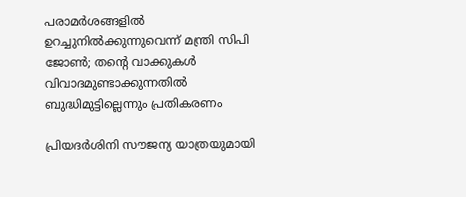പരാമര്‍ശങ്ങളില്‍ ഉറച്ചുനില്‍ക്കുന്നുവെന്ന് മന്ത്രി സിപി ജോണ്‍; തന്റെ വാക്കുകള്‍ വിവാദമുണ്ടാക്കുന്നതില്‍ ബുദ്ധിമുട്ടില്ലെന്നും പ്രതികരണം

പ്രിയദര്‍ശിനി സൗജന്യ യാത്രയുമായി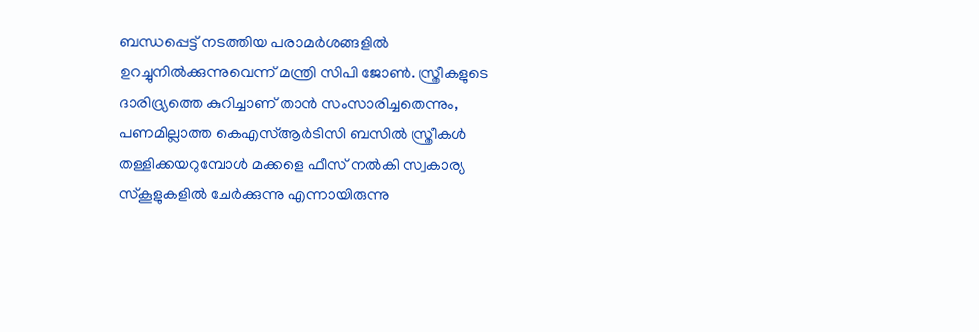ബന്ധപ്പെട്ട് നടത്തിയ പരാമര്‍ശങ്ങളില്‍ ഉറച്ചുനില്‍ക്കുന്നുവെന്ന് മന്ത്രി സിപി ജോണ്‍. സ്ത്രീകളുടെ ദാരിദ്ര്യത്തെ കുറിച്ചാണ് താന്‍ സംസാരിച്ചതെന്നും, പണമില്ലാത്ത കെഎസ്ആര്‍ടിസി ബസില്‍ സ്ത്രീകള്‍ തള്ളിക്കയറുമ്പോള്‍ മക്കളെ ഫീസ് നല്‍കി സ്വകാര്യ സ്‌കൂളുകളില്‍ ചേര്‍ക്കുന്നു എന്നായിരുന്നു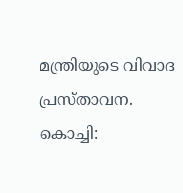മന്ത്രിയുടെ വിവാദ പ്രസ്താവന.
കൊച്ചി: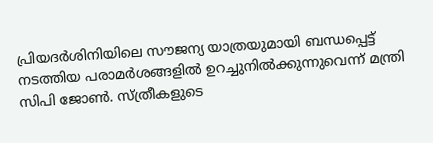പ്രിയദര്‍ശിനിയിലെ സൗജന്യ യാത്രയുമായി ബന്ധപ്പെട്ട് നടത്തിയ പരാമര്‍ശങ്ങളില്‍ ഉറച്ചുനില്‍ക്കുന്നുവെന്ന് മന്ത്രി സിപി ജോണ്‍. സ്ത്രീകളുടെ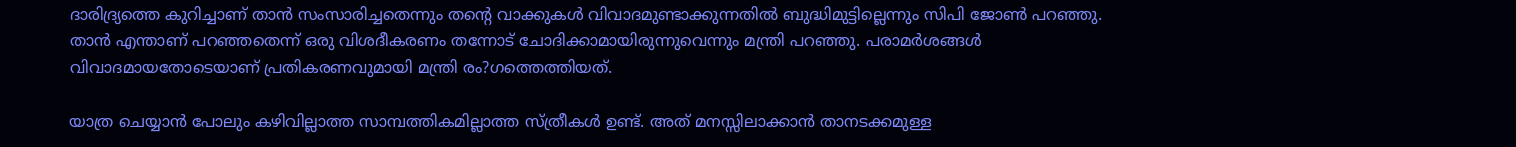ദാരിദ്ര്യത്തെ കുറിച്ചാണ് താന്‍ സംസാരിച്ചതെന്നും തന്റെ വാക്കുകള്‍ വിവാദമുണ്ടാക്കുന്നതില്‍ ബുദ്ധിമുട്ടില്ലെന്നും സിപി ജോണ്‍ പറഞ്ഞു. താന്‍ എന്താണ് പറഞ്ഞതെന്ന് ഒരു വിശദീകരണം തന്നോട് ചോദിക്കാമായിരുന്നുവെന്നും മന്ത്രി പറഞ്ഞു. പരാമര്‍ശങ്ങള്‍ വിവാദമായതോടെയാണ് പ്രതികരണവുമായി മന്ത്രി രം?ഗത്തെത്തിയത്.

യാത്ര ചെയ്യാന്‍ പോലും കഴിവില്ലാത്ത സാമ്പത്തികമില്ലാത്ത സ്ത്രീകള്‍ ഉണ്ട്. അത് മനസ്സിലാക്കാന്‍ താനടക്കമുള്ള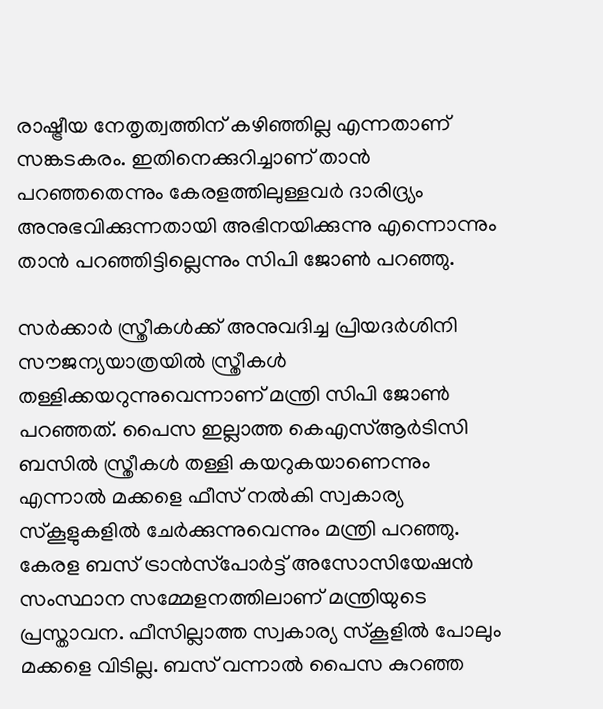രാഷ്ട്രീയ നേതൃത്വത്തിന് കഴിഞ്ഞില്ല എന്നതാണ് സങ്കടകരം. ഇതിനെക്കുറിച്ചാണ് താന്‍ പറഞ്ഞതെന്നും കേരളത്തിലുള്ളവര്‍ ദാരിദ്ര്യം അനുഭവിക്കുന്നതായി അഭിനയിക്കുന്നു എന്നൊന്നും താന്‍ പറഞ്ഞിട്ടില്ലെന്നും സിപി ജോണ്‍ പറഞ്ഞു.

സര്‍ക്കാര്‍ സ്ത്രീകള്‍ക്ക് അനുവദിച്ച പ്രിയദര്‍ശിനി സൗജന്യയാത്രയില്‍ സ്ത്രീകള്‍ തള്ളിക്കയറുന്നുവെന്നാണ് മന്ത്രി സിപി ജോണ്‍ പറഞ്ഞത്. പൈസ ഇല്ലാത്ത കെഎസ്ആര്‍ടിസി ബസില്‍ സ്ത്രീകള്‍ തള്ളി കയറുകയാണെന്നും എന്നാല്‍ മക്കളെ ഫീസ് നല്‍കി സ്വകാര്യ സ്‌കൂളുകളില്‍ ചേര്‍ക്കുന്നുവെന്നും മന്ത്രി പറഞ്ഞു. കേരള ബസ് ട്രാന്‍സ്‌പോര്‍ട്ട് അസോസിയേഷന്‍ സംസ്ഥാന സമ്മേളനത്തിലാണ് മന്ത്രിയുടെ പ്രസ്താവന. ഫീസില്ലാത്ത സ്വകാര്യ സ്‌കൂളില്‍ പോലും മക്കളെ വിടില്ല. ബസ് വന്നാല്‍ പൈസ കുറഞ്ഞ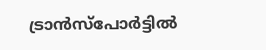ട്രാന്‍സ്‌പോര്‍ട്ടില്‍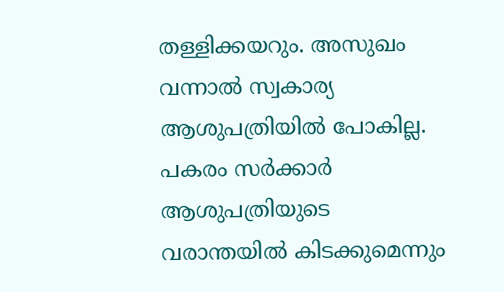തള്ളിക്കയറും. അസുഖം വന്നാല്‍ സ്വകാര്യ ആശുപത്രിയില്‍ പോകില്ല. പകരം സര്‍ക്കാര്‍ ആശുപത്രിയുടെ വരാന്തയില്‍ കിടക്കുമെന്നും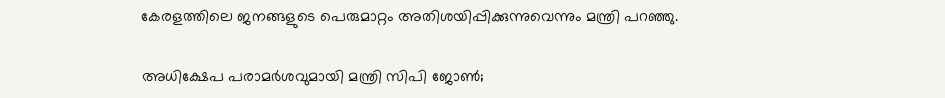കേരളത്തിലെ ജനങ്ങളുടെ പെരുമാറ്റം അതിശയിപ്പിക്കുന്നുവെന്നും മന്ത്രി പറഞ്ഞു.

അധിക്ഷേപ പരാമര്‍ശവുമായി മന്ത്രി സിപി ജോണ്‍;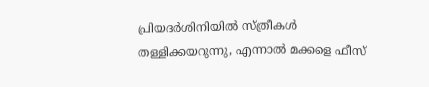പ്രിയദര്‍ശിനിയില്‍ സ്ത്രീകള്‍ തള്ളിക്കയറുന്നു, എന്നാല്‍ മക്കളെ ഫീസ്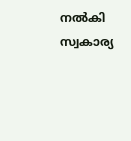നല്‍കി സ്വകാര്യ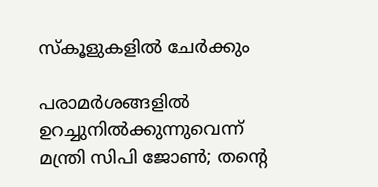സ്‌കൂളുകളില്‍ ചേര്‍ക്കും

പരാമര്‍ശങ്ങളില്‍ ഉറച്ചുനില്‍ക്കുന്നുവെന്ന് മന്ത്രി സിപി ജോണ്‍; തന്റെ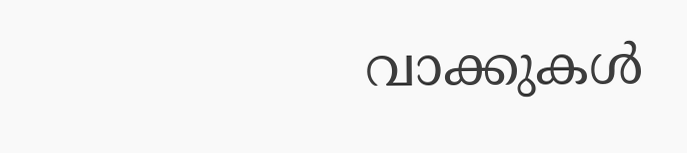വാക്കുകള്‍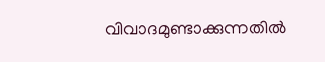വിവാദമുണ്ടാക്കുന്നതില്‍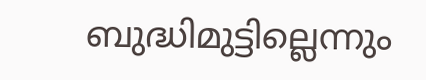ബുദ്ധിമുട്ടില്ലെന്നും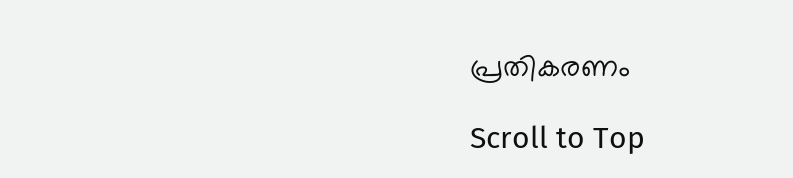പ്രതികരണം

Scroll to Top